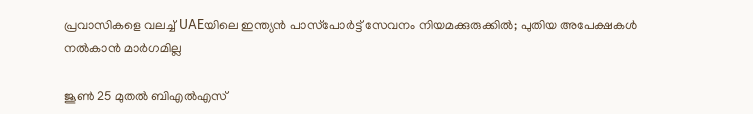പ്രവാസികളെ വലച്ച് UAEയിലെ ഇന്ത്യൻ പാസ്‌പോർട്ട് സേവനം നിയമക്കുരുക്കിൽ; പുതിയ അപേക്ഷകൾ നൽകാൻ മാർഗമില്ല

ജൂണ്‍ 25 മുതല്‍ ബിഎല്‍എസ്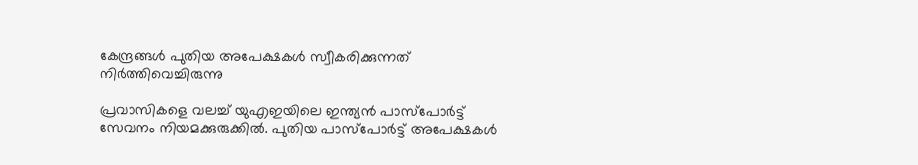കേന്ദ്രങ്ങള്‍ പുതിയ അപേക്ഷകള്‍ സ്വീകരിക്കുന്നത് നിര്‍ത്തിവെച്ചിരുന്നു

പ്രവാസികളെ വലച്ച് യുഎഇയിലെ ഇന്ത്യന്‍ പാസ്‌പോര്‍ട്ട് സേവനം നിയമക്കുരുക്കില്‍. പുതിയ പാസ്‌പോര്‍ട്ട് അപേക്ഷകള്‍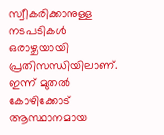സ്വീകരിക്കാനുള്ള നടപടികള്‍ ഒരാഴ്ചയായി പ്രതിസന്ധിയിലാണ്. ഇന്ന് മുതല്‍ കോഴിക്കോട് ആസ്ഥാനമായ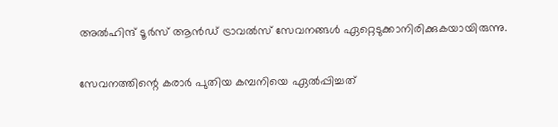അല്‍ഹിന്ദ് ടൂര്‍സ് ആന്‍ഡ് ട്രാവല്‍സ് സേവനങ്ങള്‍ ഏറ്റെടുക്കാനിരിക്കുകയായിരുന്നു.

സേവനത്തിന്റെ കരാര്‍ പുതിയ കമ്പനിയെ ഏല്‍പ്പിച്ചത്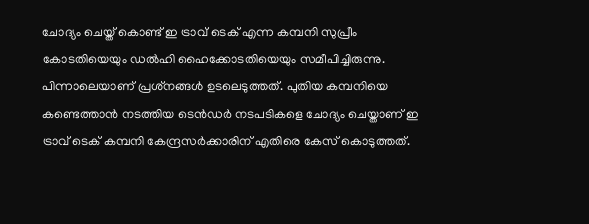ചോദ്യം ചെയ്ത് കൊണ്ട് ഇ ട്രാവ് ടെക് എന്ന കമ്പനി സുപ്രീം കോടതിയെയും ഡല്‍ഹി ഹൈക്കോടതിയെയും സമീപിച്ചിരുന്നു. പിന്നാലെയാണ് പ്രശ്‌നങ്ങള്‍ ഉടലെടുത്തത്. പുതിയ കമ്പനിയെ കണ്ടെത്താന്‍ നടത്തിയ ടെന്‍ഡര്‍ നടപടികളെ ചോദ്യം ചെയ്താണ് ഇ ട്രാവ് ടെക് കമ്പനി കേന്ദ്രസര്‍ക്കാരിന് എതിരെ കേസ് കൊടുത്തത്.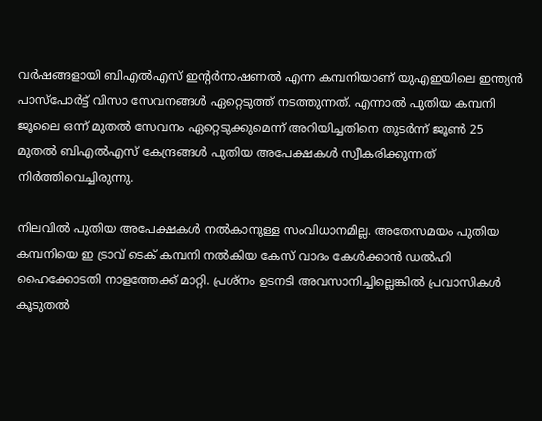വര്‍ഷങ്ങളായി ബിഎല്‍എസ് ഇന്റര്‍നാഷണല്‍ എന്ന കമ്പനിയാണ് യുഎഇയിലെ ഇന്ത്യന്‍ പാസ്‌പോര്‍ട്ട് വിസാ സേവനങ്ങള്‍ ഏറ്റെടുത്ത് നടത്തുന്നത്. എന്നാല്‍ പുതിയ കമ്പനി ജൂലൈ ഒന്ന് മുതല്‍ സേവനം ഏറ്റെടുക്കുമെന്ന് അറിയിച്ചതിനെ തുടര്‍ന്ന് ജൂണ്‍ 25 മുതല്‍ ബിഎല്‍എസ് കേന്ദ്രങ്ങള്‍ പുതിയ അപേക്ഷകള്‍ സ്വീകരിക്കുന്നത് നിര്‍ത്തിവെച്ചിരുന്നു.

നിലവില്‍ പുതിയ അപേക്ഷകള്‍ നല്‍കാനുള്ള സംവിധാനമില്ല. അതേസമയം പുതിയ കമ്പനിയെ ഇ ട്രാവ് ടെക് കമ്പനി നല്‍കിയ കേസ് വാദം കേള്‍ക്കാന്‍ ഡല്‍ഹി ഹൈക്കോടതി നാളത്തേക്ക് മാറ്റി. പ്രശ്‌നം ഉടനടി അവസാനിച്ചില്ലെങ്കില്‍ പ്രവാസികള്‍ കൂടുതല്‍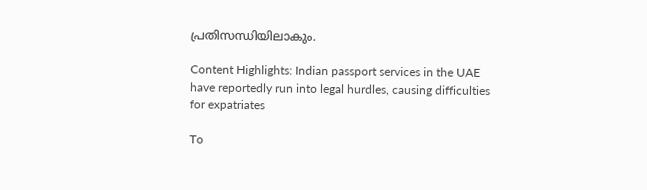പ്രതിസന്ധിയിലാകും.

Content Highlights: Indian passport services in the UAE have reportedly run into legal hurdles, causing difficulties for expatriates

To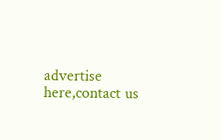advertise here,contact us